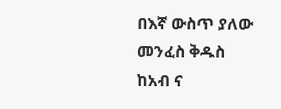በእኛ ውስጥ ያለው መንፈስ ቅዱስ ከአብ ና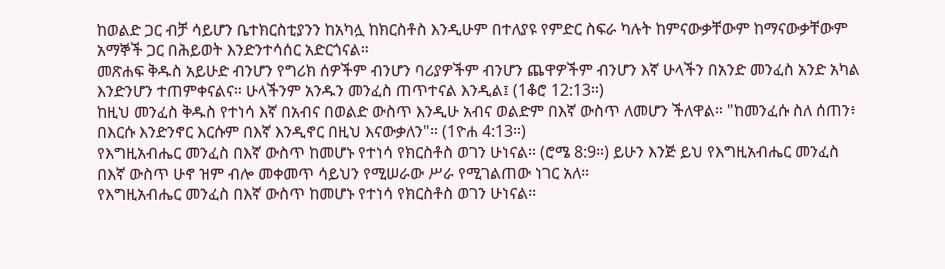ከወልድ ጋር ብቻ ሳይሆን ቤተክርስቲያንን ከአካሏ ከክርስቶስ እንዲሁም በተለያዩ የምድር ስፍራ ካሉት ከምናውቃቸውም ከማናውቃቸውም አማኞች ጋር በሕይወት እንድንተሳሰር አድርጎናል።
መጽሐፍ ቅዱስ አይሁድ ብንሆን የግሪክ ሰዎችም ብንሆን ባሪያዎችም ብንሆን ጨዋዎችም ብንሆን እኛ ሁላችን በአንድ መንፈስ አንድ አካል እንድንሆን ተጠምቀናልና። ሁላችንም አንዱን መንፈስ ጠጥተናል እንዲል፤ (1ቆሮ 12:13።)
ከዚህ መንፈስ ቅዱስ የተነሳ እኛ በአብና በወልድ ውስጥ እንዲሁ አብና ወልድም በእኛ ውስጥ ለመሆን ችለዋል። "ከመንፈሱ ስለ ሰጠን፥ በእርሱ እንድንኖር እርሱም በእኛ እንዲኖር በዚህ እናውቃለን"። (1ዮሐ 4:13።)
የእግዚአብሔር መንፈስ በእኛ ውስጥ ከመሆኑ የተነሳ የክርስቶስ ወገን ሁነናል። (ሮሜ 8:9።) ይሁን እንጅ ይህ የእግዚአብሔር መንፈስ በእኛ ውስጥ ሁኖ ዝም ብሎ መቀመጥ ሳይህን የሚሠራው ሥራ የሚገልጠው ነገር አለ።
የእግዚአብሔር መንፈስ በእኛ ውስጥ ከመሆኑ የተነሳ የክርስቶስ ወገን ሁነናል።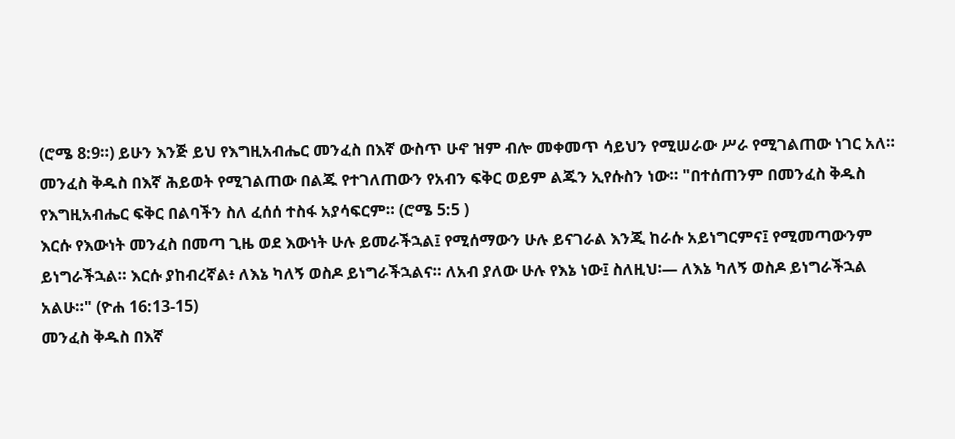(ሮሜ 8:9።) ይሁን እንጅ ይህ የእግዚአብሔር መንፈስ በእኛ ውስጥ ሁኖ ዝም ብሎ መቀመጥ ሳይህን የሚሠራው ሥራ የሚገልጠው ነገር አለ።
መንፈስ ቅዱስ በእኛ ሕይወት የሚገልጠው በልጁ የተገለጠውን የአብን ፍቅር ወይም ልጁን ኢየሱስን ነው። "በተሰጠንም በመንፈስ ቅዱስ የእግዚአብሔር ፍቅር በልባችን ስለ ፈሰሰ ተስፋ አያሳፍርም። (ሮሜ 5:5 )
እርሱ የእውነት መንፈስ በመጣ ጊዜ ወደ እውነት ሁሉ ይመራችኋል፤ የሚሰማውን ሁሉ ይናገራል እንጂ ከራሱ አይነግርምና፤ የሚመጣውንም ይነግራችኋል። እርሱ ያከብረኛል፥ ለእኔ ካለኝ ወስዶ ይነግራችኋልና። ለአብ ያለው ሁሉ የእኔ ነው፤ ስለዚህ፡— ለእኔ ካለኝ ወስዶ ይነግራችኋል አልሁ።" (ዮሐ 16:13-15)
መንፈስ ቅዱስ በእኛ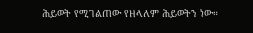ሕይወት የሚገልጠው የዘላለም ሕይወትን ነው።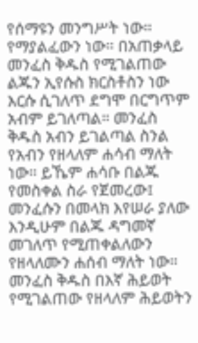የሰማዩን መንግሥት ነው። የማያልፈውን ነው። በአጠቃላይ መንፈስ ቅዱስ የሚገልጠው ልጁን ኢየሱስ ክርስቶስን ነው እርሱ ሲገለጥ ደግሞ በርግጥም አብም ይገለጣል። መንፈስ ቅዱስ አብን ይገልጣል ስንል የአብን የዘላለም ሐሳብ ማለት ነው። ይኼም ሐሳቡ በልጁ የመስቀል ስራ የጀመረው፤ መንፈሱን በመላክ እየሠራ ያለው እንዲሁም በልጁ ዳግመኛ መገለጥ የሚጠቀልለውን የዘላለሙን ሐሰብ ማለት ነው።
መንፈስ ቅዱስ በእኛ ሕይወት የሚገልጠው የዘላለም ሕይወትን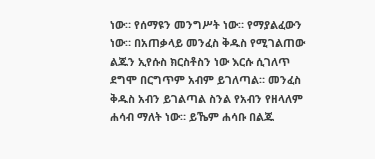ነው። የሰማዩን መንግሥት ነው። የማያልፈውን ነው። በአጠቃላይ መንፈስ ቅዱስ የሚገልጠው ልጁን ኢየሱስ ክርስቶስን ነው እርሱ ሲገለጥ ደግሞ በርግጥም አብም ይገለጣል። መንፈስ ቅዱስ አብን ይገልጣል ስንል የአብን የዘላለም ሐሳብ ማለት ነው። ይኼም ሐሳቡ በልጁ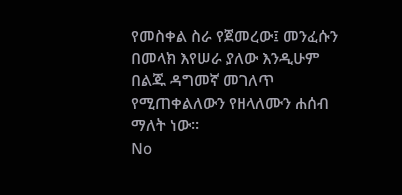የመስቀል ስራ የጀመረው፤ መንፈሱን በመላክ እየሠራ ያለው እንዲሁም በልጁ ዳግመኛ መገለጥ የሚጠቀልለውን የዘላለሙን ሐሰብ ማለት ነው።
No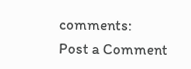comments:
Post a Comment